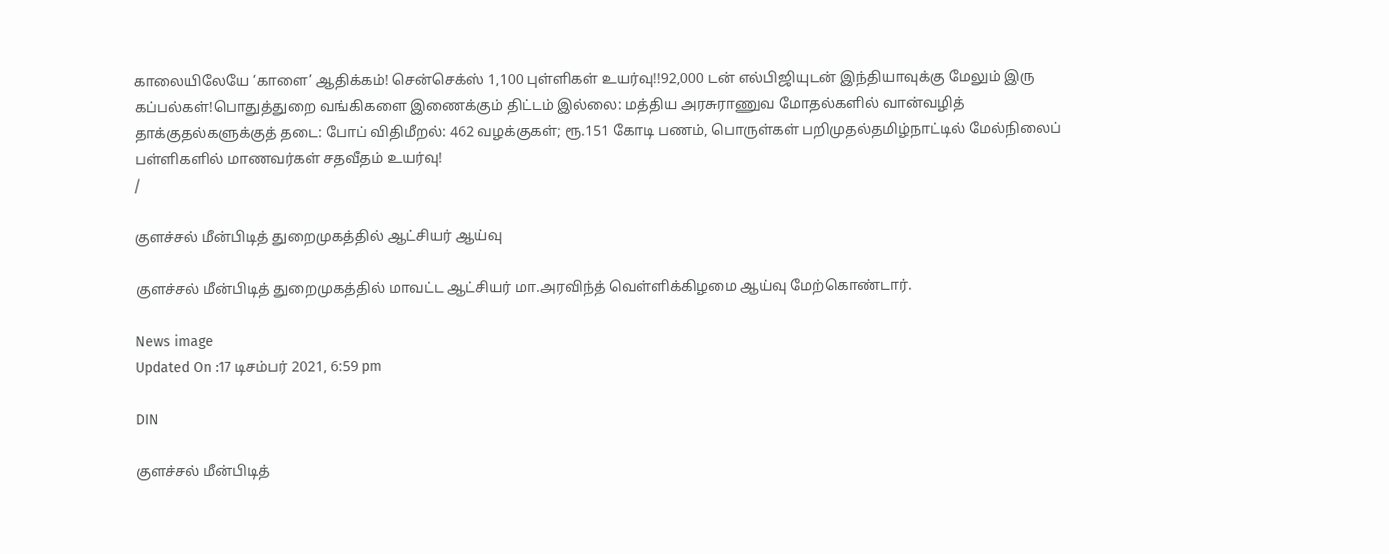காலையிலேயே ‘காளை’ ஆதிக்கம்! சென்செக்ஸ் 1,100 புள்ளிகள் உயர்வு!!92,000 டன் எல்பிஜியுடன் இந்தியாவுக்கு மேலும் இரு கப்பல்கள்!பொதுத்துறை வங்கிகளை இணைக்கும் திட்டம் இல்லை: மத்திய அரசுராணுவ மோதல்களில் வான்வழித் தாக்குதல்களுக்குத் தடை: போப் விதிமீறல்: 462 வழக்குகள்; ரூ.151 கோடி பணம், பொருள்கள் பறிமுதல்தமிழ்நாட்டில் மேல்நிலைப் பள்ளிகளில் மாணவர்கள் சதவீதம் உயர்வு!
/

குளச்சல் மீன்பிடித் துறைமுகத்தில் ஆட்சியர் ஆய்வு

குளச்சல் மீன்பிடித் துறைமுகத்தில் மாவட்ட ஆட்சியர் மா.அரவிந்த் வெள்ளிக்கிழமை ஆய்வு மேற்கொண்டார்.

News image
Updated On :17 டிசம்பர் 2021, 6:59 pm

DIN

குளச்சல் மீன்பிடித்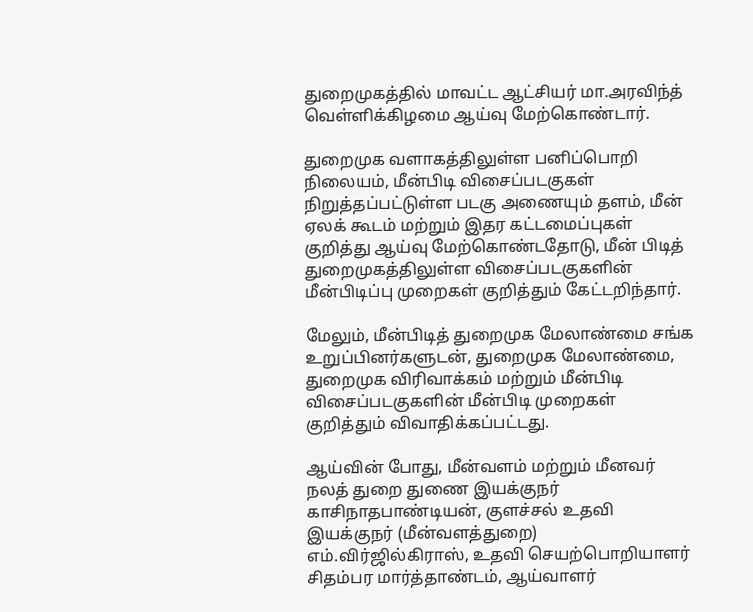துறைமுகத்தில் மாவட்ட ஆட்சியர் மா.அரவிந்த் வெள்ளிக்கிழமை ஆய்வு மேற்கொண்டார்.

துறைமுக வளாகத்திலுள்ள பனிப்பொறி நிலையம், மீன்பிடி விசைப்படகுகள் நிறுத்தப்பட்டுள்ள படகு அணையும் தளம், மீன் ஏலக் கூடம் மற்றும் இதர கட்டமைப்புகள் குறித்து ஆய்வு மேற்கொண்டதோடு, மீன் பிடித் துறைமுகத்திலுள்ள விசைப்படகுகளின் மீன்பிடிப்பு முறைகள் குறித்தும் கேட்டறிந்தார்.

மேலும், மீன்பிடித் துறைமுக மேலாண்மை சங்க உறுப்பினர்களுடன், துறைமுக மேலாண்மை, துறைமுக விரிவாக்கம் மற்றும் மீன்பிடி விசைப்படகுகளின் மீன்பிடி முறைகள் குறித்தும் விவாதிக்கப்பட்டது.

ஆய்வின் போது, மீன்வளம் மற்றும் மீனவர் நலத் துறை துணை இயக்குநர் காசிநாதபாண்டியன், குளச்சல் உதவி இயக்குநர் (மீன்வளத்துறை) எம்.விர்ஜில்கிராஸ், உதவி செயற்பொறியாளர் சிதம்பர மார்த்தாண்டம், ஆய்வாளர்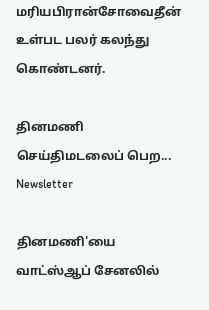மரியபிரான்சோவைதீன் உள்பட பலர் கலந்து கொண்டனர்.

தினமணி செய்திமடலைப் பெற... Newsletter

தினமணி'யை வாட்ஸ்ஆப் சேனலில்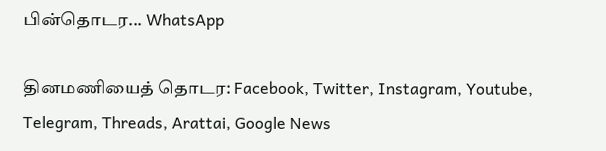பின்தொடர... WhatsApp

தினமணியைத் தொடர: Facebook, Twitter, Instagram, Youtube, Telegram, Threads, Arattai, Google News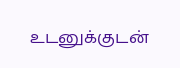உடனுக்குடன்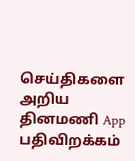செய்திகளை அறிய தினமணி App பதிவிறக்கம்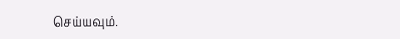செய்யவும்.